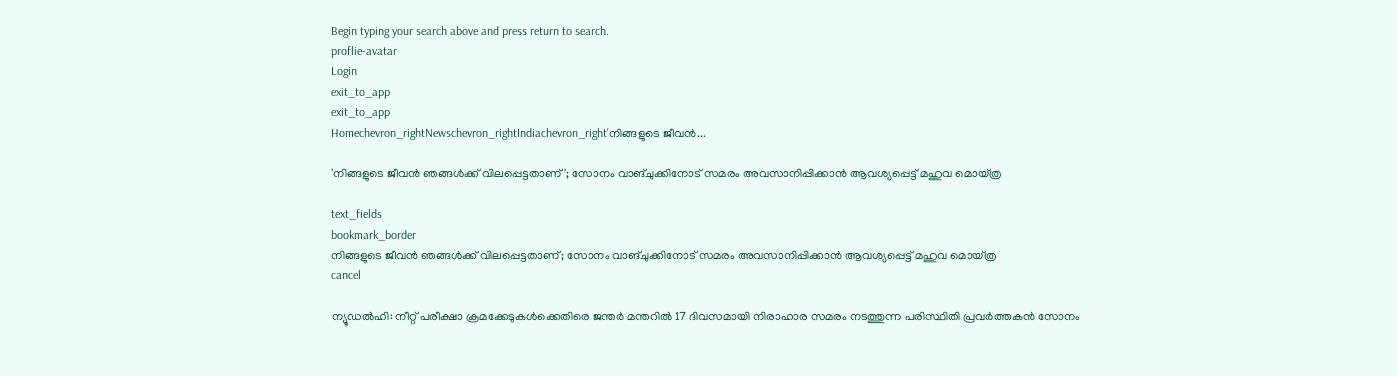Begin typing your search above and press return to search.
proflie-avatar
Login
exit_to_app
exit_to_app
Homechevron_rightNewschevron_rightIndiachevron_right'നിങ്ങളുടെ ജീവൻ...

'നിങ്ങളുടെ ജീവൻ ഞങ്ങൾക്ക് വിലപ്പെട്ടതാണ്'; സോനം വാങ്ചുക്കിനോട് സമരം അവസാനിപ്പിക്കാൻ ആവശ്യപ്പെട്ട് മഹുവ മൊയ്ത്ര

text_fields
bookmark_border
നിങ്ങളുടെ ജീവൻ ഞങ്ങൾക്ക് വിലപ്പെട്ടതാണ്; സോനം വാങ്ചുക്കിനോട് സമരം അവസാനിപ്പിക്കാൻ ആവശ്യപ്പെട്ട് മഹുവ മൊയ്ത്ര
cancel

ന്യൂഡൽഹി: നീറ്റ് പരീക്ഷാ ക്രമക്കേടുകൾക്കെതിരെ ജന്തർ മന്തറിൽ 17 ദിവസമായി നിരാഹാര സമരം നടത്തുന്ന പരിസ്ഥിതി പ്രവർത്തകൻ സോനം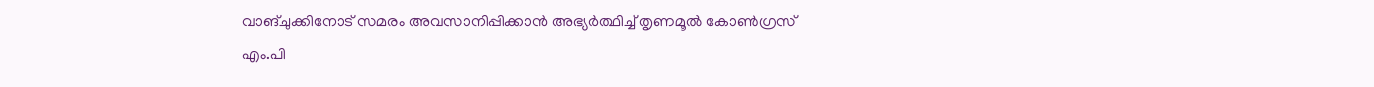വാങ്ചുക്കിനോട് സമരം അവസാനിപ്പിക്കാൻ അഭ്യർത്ഥിച്ച് തൃണമൂൽ കോൺഗ്രസ് എം.പി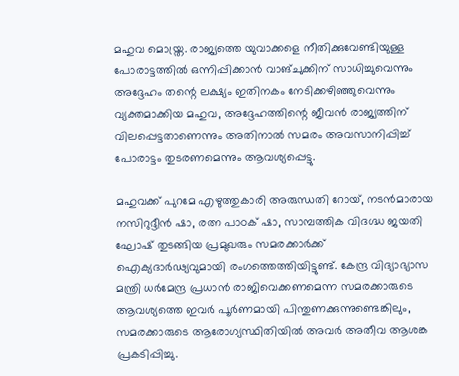മഹുവ മൊയ്ത്ര. രാജ്യത്തെ യുവാക്കളെ നീതിക്കുവേണ്ടിയുള്ള പോരാട്ടത്തിൽ ഒന്നിപ്പിക്കാൻ വാങ്ചുക്കിന് സാധിച്ചുവെന്നും അദ്ദേഹം തന്റെ ലക്ഷ്യം ഇതിനകം നേടിക്കഴിഞ്ഞുവെന്നും വ്യക്തമാക്കിയ മഹുവ, അദ്ദേഹത്തിന്റെ ജീവൻ രാജ്യത്തിന് വിലപ്പെട്ടതാണെന്നും അതിനാൽ സമരം അവസാനിപ്പിച്ച് പോരാട്ടം തുടരണമെന്നും ആവശ്യപ്പെട്ടു.

മഹുവക്ക് പുറമേ എഴുത്തുകാരി അരുന്ധതി റോയ്, നടൻമാരായ നസിറുദ്ദീൻ ഷാ, രത്ന പാഠക് ഷാ, സാമ്പത്തിക വിദഗ്ദ്ധ ജയതി ഘോഷ് തുടങ്ങിയ പ്രമുഖരും സമരക്കാർക്ക് ഐക്യദാർഢ്യവുമായി രംഗത്തെത്തിയിട്ടുണ്ട്. കേന്ദ്ര വിദ്യാഭ്യാസ മന്ത്രി ധർമേന്ദ്ര പ്രധാൻ രാജിവെക്കണമെന്ന സമരക്കാരുടെ ആവശ്യത്തെ ഇവർ പൂർണമായി പിന്തുണക്കുന്നുണ്ടെങ്കിലും, സമരക്കാരുടെ ആരോഗ്യസ്ഥിതിയിൽ അവർ അതീവ ആശങ്ക പ്രകടിപ്പിച്ചു.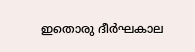ഇതൊരു ദീർഘകാല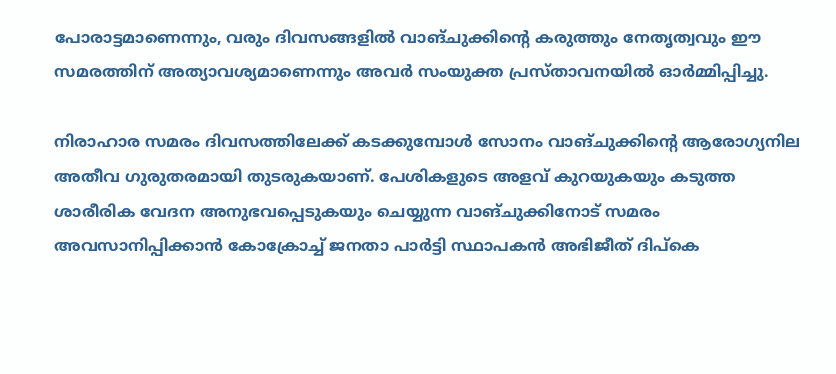പോരാട്ടമാണെന്നും, വരും ദിവസങ്ങളിൽ വാങ്ചുക്കിന്റെ കരുത്തും നേതൃത്വവും ഈ സമരത്തിന് അത്യാവശ്യമാണെന്നും അവർ സംയുക്ത പ്രസ്താവനയിൽ ഓർമ്മിപ്പിച്ചു.

നിരാഹാര സമരം ദിവസത്തിലേക്ക് കടക്കുമ്പോൾ സോനം വാങ്ചുക്കിന്റെ ആരോഗ്യനില അതീവ ഗുരുതരമായി തുടരുകയാണ്. പേശികളുടെ അളവ് കുറയുകയും കടുത്ത ശാരീരിക വേദന അനുഭവപ്പെടുകയും ചെയ്യുന്ന വാങ്ചുക്കിനോട് സമരം അവസാനിപ്പിക്കാൻ കോക്രോച്ച് ജനതാ പാർട്ടി സ്ഥാപകൻ അഭിജീത് ദിപ്കെ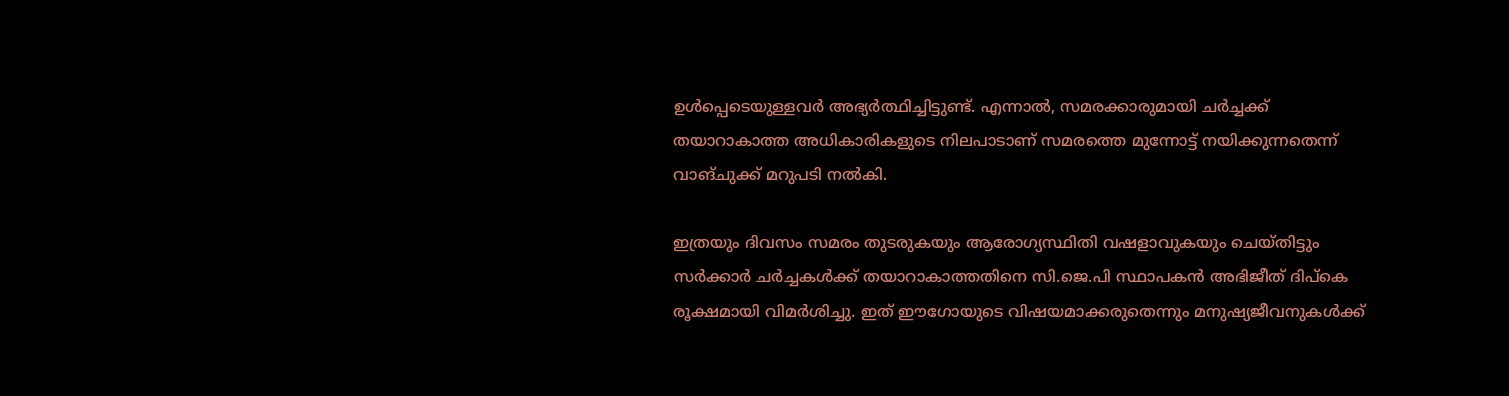ഉൾപ്പെടെയുള്ളവർ അഭ്യർത്ഥിച്ചിട്ടുണ്ട്. എന്നാൽ, സമരക്കാരുമായി ചർച്ചക്ക് തയാറാകാത്ത അധികാരികളുടെ നിലപാടാണ് സമരത്തെ മുന്നോട്ട് നയിക്കുന്നതെന്ന് വാങ്ചുക്ക് മറുപടി നൽകി.

ഇത്രയും ദിവസം സമരം തുടരുകയും ആരോഗ്യസ്ഥിതി വഷളാവുകയും ചെയ്തിട്ടും സർക്കാർ ചർച്ചകൾക്ക് തയാറാകാത്തതിനെ സി.ജെ.പി സ്ഥാപകൻ അഭിജീത് ദിപ്കെ രൂക്ഷമായി വിമർശിച്ചു. ഇത് ഈഗോയുടെ വിഷയമാക്കരുതെന്നും മനുഷ്യജീവനുകൾക്ക്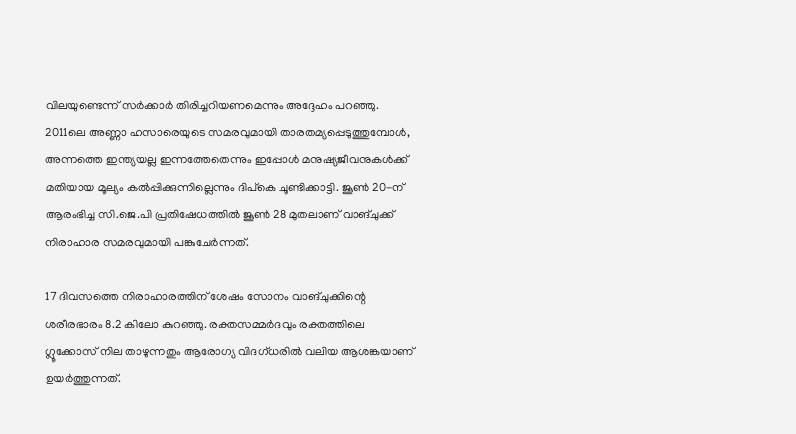വിലയുണ്ടെന്ന് സർക്കാർ തിരിച്ചറിയണമെന്നും അദ്ദേഹം പറഞ്ഞു. 2011ലെ അണ്ണാ ഹസാരെയുടെ സമരവുമായി താരതമ്യപ്പെടുത്തുമ്പോൾ, അന്നത്തെ ഇന്ത്യയല്ല ഇന്നത്തേതെന്നും ഇപ്പോൾ മനുഷ്യജീവനുകൾക്ക് മതിയായ മൂല്യം കൽപ്പിക്കുന്നില്ലെന്നും ദിപ്കെ ചൂണ്ടിക്കാട്ടി. ജൂൺ 20-ന് ആരംഭിച്ച സി.ജെ.പി പ്രതിഷേധത്തിൽ ജൂൺ 28 മുതലാണ് വാങ്ചുക്ക് നിരാഹാര സമരവുമായി പങ്കുചേർന്നത്.

17 ദിവസത്തെ നിരാഹാരത്തിന് ശേഷം സോനം വാങ്ചുക്കിന്റെ ശരീരഭാരം 8.2 കിലോ കുറഞ്ഞു. രക്തസമ്മർദവും രക്തത്തിലെ ഗ്ലൂക്കോസ് നില താഴുന്നതും ആരോഗ്യ വിദഗ്ധരിൽ വലിയ ആശങ്കയാണ് ഉയർത്തുന്നത്.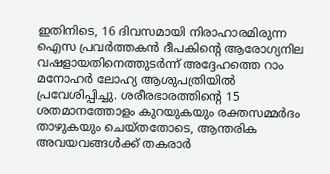ഇതിനിടെ, 16 ദിവസമായി നിരാഹാരമിരുന്ന ഐസ പ്രവർത്തകൻ ദീപകിന്റെ ആരോഗ്യനില വഷളായതിനെത്തുടർന്ന് അദ്ദേഹത്തെ റാം മനോഹർ ലോഹ്യ ആശുപത്രിയിൽ പ്രവേശിപ്പിച്ചു. ശരീരഭാരത്തിന്റെ 15 ശതമാനത്തോളം കുറയുകയും രക്തസമ്മർദം താഴുകയും ചെയ്തതോടെ, ആന്തരിക അവയവങ്ങൾക്ക് തകരാർ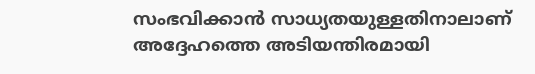സംഭവിക്കാൻ സാധ്യതയുള്ളതിനാലാണ് അദ്ദേഹത്തെ അടിയന്തിരമായി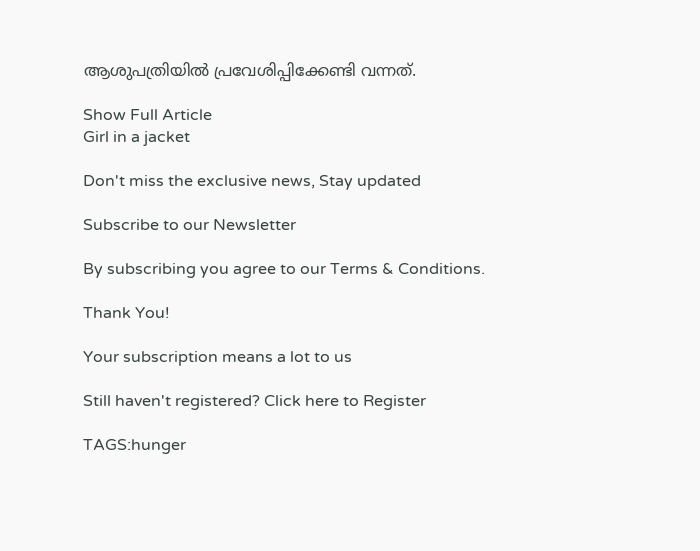ആശുപത്രിയിൽ പ്രവേശിപ്പിക്കേണ്ടി വന്നത്.

Show Full Article
Girl in a jacket

Don't miss the exclusive news, Stay updated

Subscribe to our Newsletter

By subscribing you agree to our Terms & Conditions.

Thank You!

Your subscription means a lot to us

Still haven't registered? Click here to Register

TAGS:hunger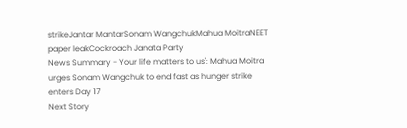strikeJantar MantarSonam WangchukMahua MoitraNEET paper leakCockroach Janata Party
News Summary - Your life matters to us': Mahua Moitra urges Sonam Wangchuk to end fast as hunger strike enters Day 17
Next Story